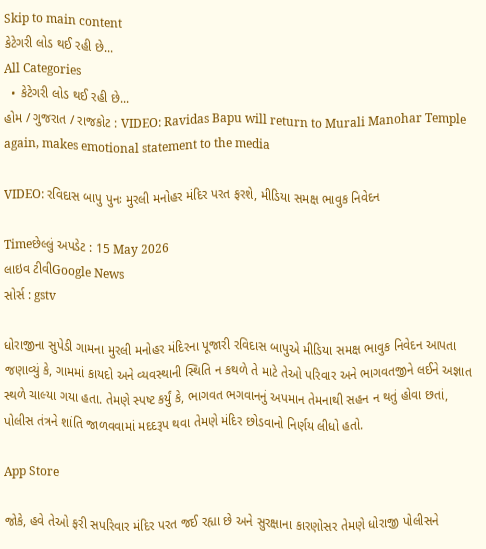Skip to main content
કેટેગરી લોડ થઈ રહી છે...
All Categories
  • કેટેગરી લોડ થઈ રહી છે...
હોમ / ગુજરાત / રાજકોટ : VIDEO: Ravidas Bapu will return to Murali Manohar Temple again, makes emotional statement to the media

VIDEO: રવિદાસ બાપુ પુનઃ મુરલી મનોહર મંદિર પરત ફરશે, મીડિયા સમક્ષ ભાવુક નિવેદન

Timeછેલ્લું અપડેટ : 15 May 2026
લાઇવ ટીવીGoogle News
સોર્સ : gstv

ધોરાજીના સુપેડી ગામના મુરલી મનોહર મંદિરના પૂજારી રવિદાસ બાપુએ મીડિયા સમક્ષ ભાવુક નિવેદન આપતા જણાવ્યું કે, ગામમાં કાયદો અને વ્યવસ્થાની સ્થિતિ ન કથળે તે માટે તેઓ પરિવાર અને ભાગવતજીને લઈને અજ્ઞાત સ્થળે ચાલ્યા ગયા હતા. તેમણે સ્પષ્ટ કર્યું કે, ભાગવત ભગવાનનું અપમાન તેમનાથી સહન ન થતું હોવા છતાં, પોલીસ તંત્રને શાંતિ જાળવવામાં મદદરૂપ થવા તેમણે મંદિર છોડવાનો નિર્ણય લીધો હતો.

App Store

જોકે, હવે તેઓ ફરી સપરિવાર મંદિર પરત જઈ રહ્યા છે અને સુરક્ષાના કારણોસર તેમણે ધોરાજી પોલીસને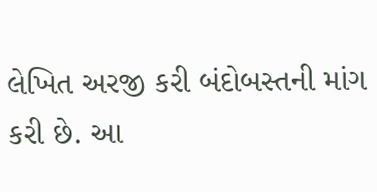લેખિત અરજી કરી બંદોબસ્તની માંગ કરી છે. આ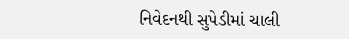નિવેદનથી સુપેડીમાં ચાલી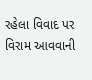રહેલા વિવાદ પર વિરામ આવવાની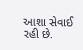આશા સેવાઈ રહી છે.